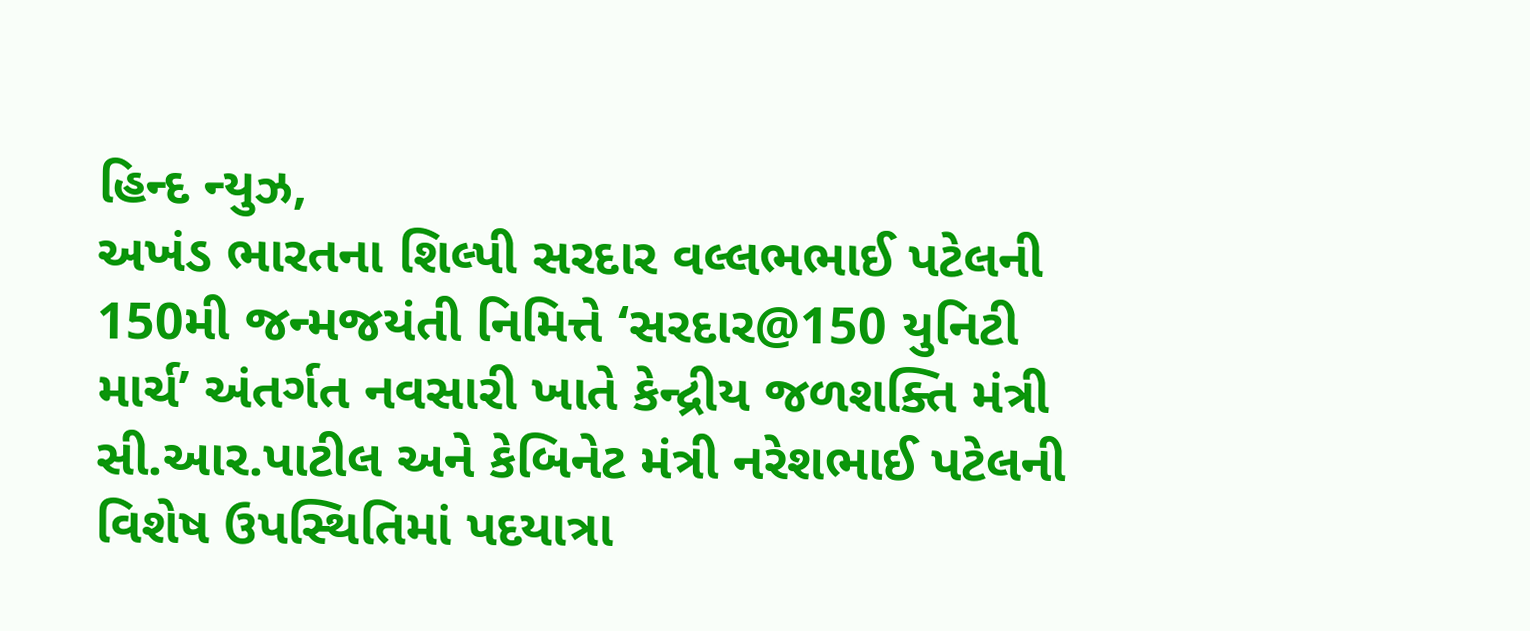હિન્દ ન્યુઝ,
અખંડ ભારતના શિલ્પી સરદાર વલ્લભભાઈ પટેલની 150મી જન્મજયંતી નિમિત્તે ‘સરદાર@150 યુનિટી માર્ચ’ અંતર્ગત નવસારી ખાતે કેન્દ્રીય જળશક્તિ મંત્રી સી.આર.પાટીલ અને કેબિનેટ મંત્રી નરેશભાઈ પટેલની વિશેષ ઉપસ્થિતિમાં પદયાત્રા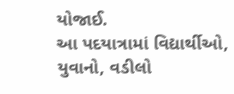યોજાઈ.
આ પદયાત્રામાં વિદ્યાર્થીઓ, યુવાનો, વડીલો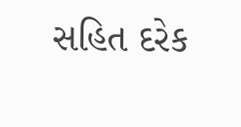સહિત દરેક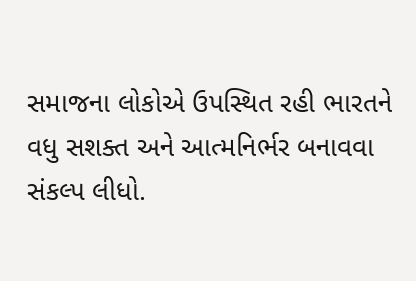સમાજના લોકોએ ઉપસ્થિત રહી ભારતને વધુ સશક્ત અને આત્મનિર્ભર બનાવવા સંકલ્પ લીધો.